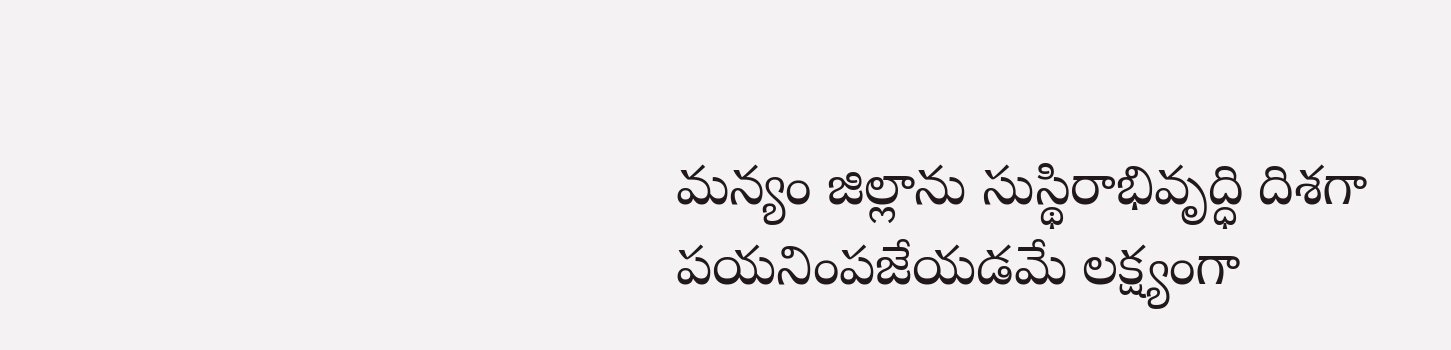మన్యం జిల్లాను సుస్థిరాభివృద్ధి దిశగా పయనింపజేయడమే లక్ష్యంగా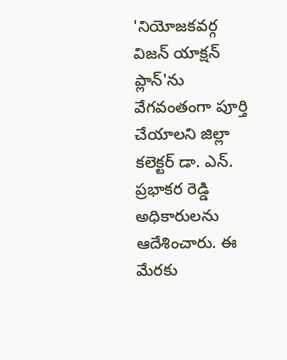'నియోజకవర్గ విజన్ యాక్షన్ ప్లాన్'ను వేగవంతంగా పూర్తి చేయాలని జిల్లా కలెక్టర్ డా. ఎన్. ప్రభాకర రెడ్డి అధికారులను ఆదేశించారు. ఈ మేరకు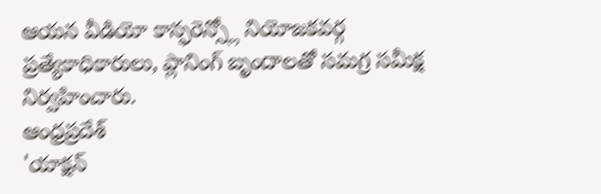ఆయన వీడియో కాన్ఫరెన్స్లో నియోజకవర్గ ప్రత్యేకాధికారులు, ప్లానింగ్ బృందాలతో సమగ్ర సమీక్ష నిర్వహించారు.
ఆంధ్రప్రదేశ్
'యాక్షన్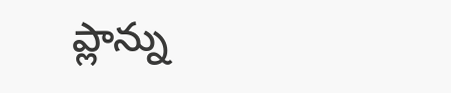ప్లాన్ను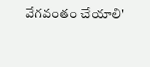వేగవంతం చేయాలి'